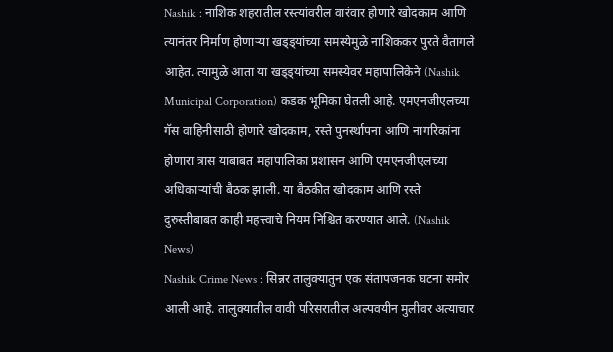Nashik : नाशिक शहरातील रस्त्यांवरील वारंवार होणारे खोदकाम आणि त्यानंतर निर्माण होणाऱ्या खड्ड्यांच्या समस्येमुळे नाशिककर पुरते वैतागले आहेत. त्यामुळे आता या खड्ड्यांच्या समस्येवर महापालिकेने (Nashik Municipal Corporation) कडक भूमिका घेतली आहे. एमएनजीएलच्या गॅस वाहिनीसाठी होणारे खोदकाम, रस्ते पुनर्स्थापना आणि नागरिकांना होणारा त्रास याबाबत महापालिका प्रशासन आणि एमएनजीएलच्या अधिकाऱ्यांची बैठक झाली. या बैठकीत खोदकाम आणि रस्ते दुरुस्तीबाबत काही महत्त्वाचे नियम निश्चित करण्यात आले. (Nashik News)
Nashik Crime News : सिन्नर तालुक्यातुन एक संतापजनक घटना समोर आली आहे. तालुक्यातील वावी परिसरातील अल्पवयीन मुलीवर अत्याचार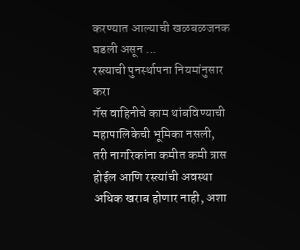करण्यात आल्याची खळबळजनक घडली असून ...
रस्त्याची पुनर्स्थापना नियमांनुसार करा
गॅस वाहिनीचे काम थांबविण्याची महापालिकेची भूमिका नसली, तरी नागरिकांना कमीत कमी त्रास होईल आणि रस्त्यांची अवस्था अधिक खराब होणार नाही, अशा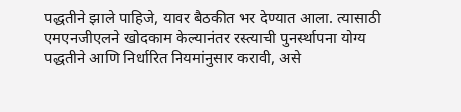पद्धतीने झाले पाहिजे, यावर बैठकीत भर देण्यात आला. त्यासाठी एमएनजीएलने खोदकाम केल्यानंतर रस्त्याची पुनर्स्थापना योग्य पद्धतीने आणि निर्धारित नियमांनुसार करावी, असे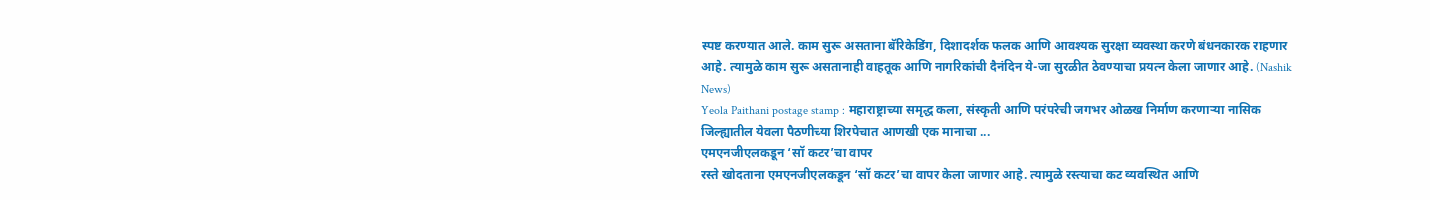स्पष्ट करण्यात आले. काम सुरू असताना बॅरिकेडिंग, दिशादर्शक फलक आणि आवश्यक सुरक्षा व्यवस्था करणे बंधनकारक राहणार आहे. त्यामुळे काम सुरू असतानाही वाहतूक आणि नागरिकांची दैनंदिन ये-जा सुरळीत ठेवण्याचा प्रयत्न केला जाणार आहे. (Nashik News)
Yeola Paithani postage stamp : महाराष्ट्राच्या समृद्ध कला, संस्कृती आणि परंपरेची जगभर ओळख निर्माण करणाऱ्या नासिक जिल्ह्यातील येवला पैठणीच्या शिरपेचात आणखी एक मानाचा ...
एमएनजीएलकडून ‘सॉ कटर’चा वापर
रस्ते खोदताना एमएनजीएलकडून ‘सॉ कटर’चा वापर केला जाणार आहे. त्यामुळे रस्त्याचा कट व्यवस्थित आणि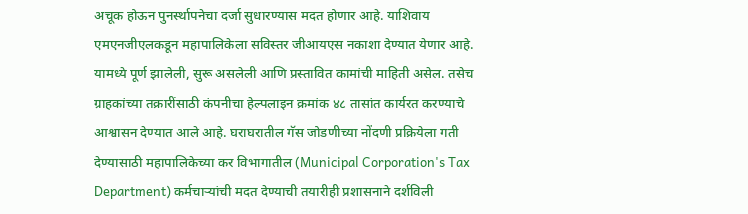अचूक होऊन पुनर्स्थापनेचा दर्जा सुधारण्यास मदत होणार आहे. याशिवाय एमएनजीएलकडून महापालिकेला सविस्तर जीआयएस नकाशा देण्यात येणार आहे. यामध्ये पूर्ण झालेली, सुरू असलेली आणि प्रस्तावित कामांची माहिती असेल. तसेच ग्राहकांच्या तक्रारींसाठी कंपनीचा हेल्पलाइन क्रमांक ४८ तासांत कार्यरत करण्याचे आश्वासन देण्यात आले आहे. घराघरातील गॅस जोडणीच्या नोंदणी प्रक्रियेला गती देण्यासाठी महापालिकेच्या कर विभागातील (Municipal Corporation's Tax Department) कर्मचाऱ्यांची मदत देण्याची तयारीही प्रशासनाने दर्शविली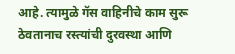आहे. त्यामुळे गॅस वाहिनीचे काम सुरू ठेवतानाच रस्त्यांची दुरवस्था आणि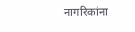नागरिकांना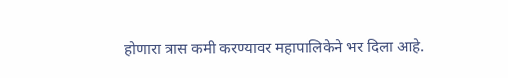होणारा त्रास कमी करण्यावर महापालिकेने भर दिला आहे.